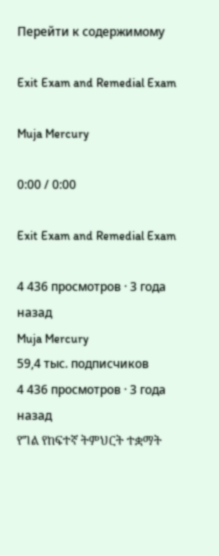Перейти к содержимому

Exit Exam and Remedial Exam

Muja Mercury

0:00 / 0:00

Exit Exam and Remedial Exam

4 436 просмотров · 3 года назад
Muja Mercury
59,4 тыс. подписчиков
4 436 просмотров · 3 года назад
የግል የከፍተኛ ትምህርት ተቋማት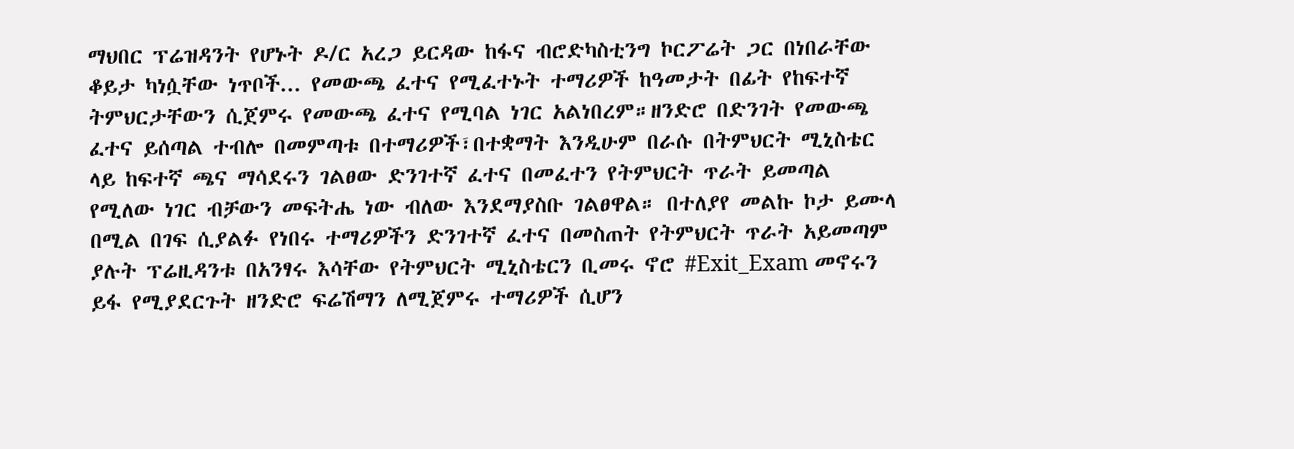ማህበር ፕሬዝዳንት የሆኑት ዶ/ር አረጋ ይርዳው ከፋና ብሮድካስቲንግ ኮርፖሬት ጋር በነበራቸው ቆይታ ካነሷቸው ነጥቦች... የመውጫ ፈተና የሚፈተኑት ተማሪዎች ከዓመታት በፊት የከፍተኛ ትምህርታቸውን ሲጀምሩ የመውጫ ፈተና የሚባል ነገር አልነበረም።ዘንድሮ በድንገት የመውጫ ፈተና ይሰጣል ተብሎ በመምጣቱ በተማሪዎች፣በተቋማት እንዲሁም በራሱ በትምህርት ሚኒስቴር ላይ ከፍተኛ ጫና ማሳደሩን ገልፀው ድንገተኛ ፈተና በመፈተን የትምህርት ጥራት ይመጣል የሚለው ነገር ብቻውን መፍትሔ ነው ብለው እንደማያስቡ ገልፀዋል። በተለያየ መልኩ ኮታ ይሙላ በሚል በገፍ ሲያልፉ የነበሩ ተማሪዎችን ድንገተኛ ፈተና በመስጠት የትምህርት ጥራት አይመጣም ያሉት ፕሬዚዳንቱ በአንፃሩ እሳቸው የትምህርት ሚኒስቴርን ቢመሩ ኖሮ #Exit_Exam መኖሩን ይፋ የሚያደርጉት ዘንድሮ ፍሬሽማን ለሚጀምሩ ተማሪዎች ሲሆን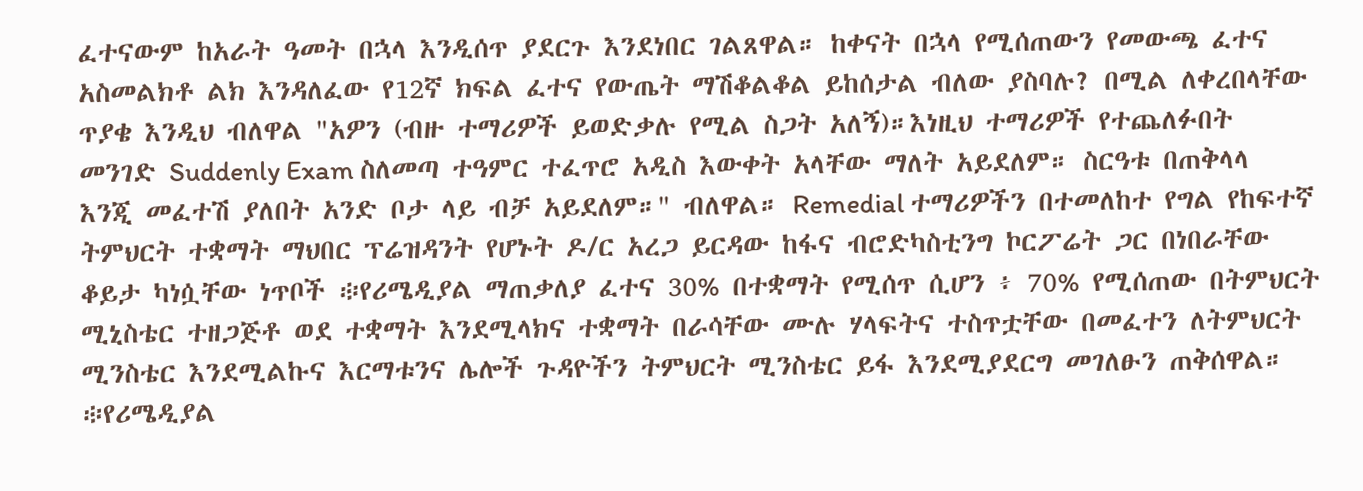ፈተናውም ከአራት ዓመት በኋላ እንዲሰጥ ያደርጉ እንደነበር ገልጸዋል። ከቀናት በኋላ የሚሰጠውን የመውጫ ፈተና አስመልክቶ ልክ እንዳለፈው የ12ኛ ክፍል ፈተና የውጤት ማሽቆልቆል ይከሰታል ብለው ያስባሉ? በሚል ለቀረበላቸው ጥያቄ እንዲህ ብለዋል "አዎን (ብዙ ተማሪዎች ይወድቃሉ የሚል ስጋት አለኝ)።እነዚህ ተማሪዎች የተጨለፉበት መንገድ Suddenly Exam ስለመጣ ተዓምር ተፈጥሮ አዲስ እውቀት አላቸው ማለት አይደለም። ስርዓቱ በጠቅላላ እንጂ መፈተሽ ያለበት አንድ ቦታ ላይ ብቻ አይደለም።" ብለዋል። Remedial ተማሪዎችን በተመለከተ የግል የከፍተኛ ትምህርት ተቋማት ማህበር ፕሬዝዳንት የሆኑት ዶ/ር አረጋ ይርዳው ከፋና ብሮድካስቲንግ ኮርፖሬት ጋር በነበራቸው ቆይታ ካነሷቸው ነጥቦች ፨የሪሜዲያል ማጠቃለያ ፈተና 30% በተቋማት የሚሰጥ ሲሆን ፥ 70% የሚሰጠው በትምህርት ሚኒስቴር ተዘጋጅቶ ወደ ተቋማት እንደሚላክና ተቋማት በራሳቸው ሙሉ ሃላፍትና ተስጥቷቸው በመፈተን ለትምህርት ሚንስቴር እንደሚልኩና እርማቱንና ሌሎች ጉዳዮችን ትምህርት ሚንስቴር ይፋ እንደሚያደርግ መገለፁን ጠቅሰዋል። ፨የሪሜዲያል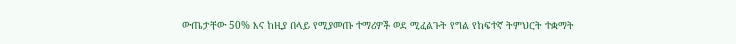ውጤታቸው 50% እና ከዚያ በላይ የሚያመጡ ተማሪዎች ወደ ሚፈልጉት የግል የከፍተኛ ትምህርት ተቋማት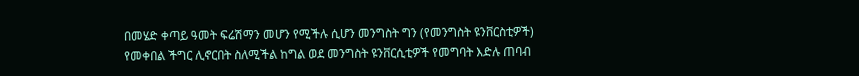በመሄድ ቀጣይ ዓመት ፍሬሽማን መሆን የሚችሉ ሲሆን መንግስት ግን (የመንግስት ዩንቨርስቲዎች) የመቀበል ችግር ሊኖርበት ስለሚችል ከግል ወደ መንግስት ዩንቨርሲቲዎች የመግባት እድሉ ጠባብ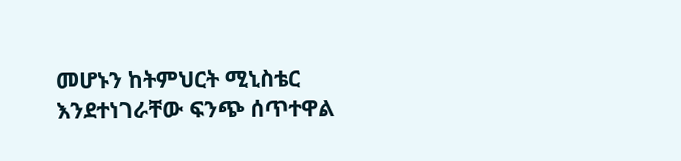መሆኑን ከትምህርት ሚኒስቴር እንደተነገራቸው ፍንጭ ሰጥተዋል